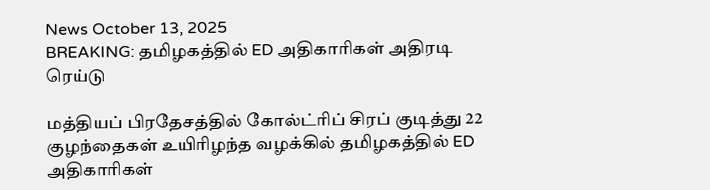News October 13, 2025
BREAKING: தமிழகத்தில் ED அதிகாரிகள் அதிரடி ரெய்டு

மத்தியப் பிரதேசத்தில் கோல்ட்ரிப் சிரப் குடித்து 22 குழந்தைகள் உயிரிழந்த வழக்கில் தமிழகத்தில் ED அதிகாரிகள்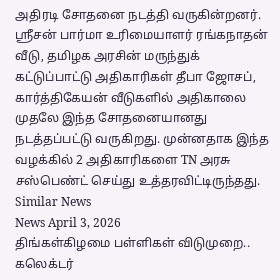அதிரடி சோதனை நடத்தி வருகின்றனர். ஸ்ரீசன் பார்மா உரிமையாளர் ரங்கநாதன் வீடு, தமிழக அரசின் மருந்துக் கட்டுப்பாட்டு அதிகாரிகள் தீபா ஜோசப், கார்த்திகேயன் வீடுகளில் அதிகாலை முதலே இந்த சோதனையானது நடத்தப்பட்டு வருகிறது. முன்னதாக இந்த வழக்கில் 2 அதிகாரிகளை TN அரசு சஸ்பெண்ட் செய்து உத்தரவிட்டிருந்தது.
Similar News
News April 3, 2026
திங்கள்கிழமை பள்ளிகள் விடுமுறை.. கலெக்டர்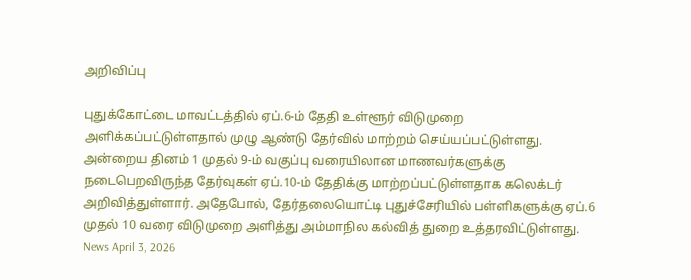அறிவிப்பு

புதுக்கோட்டை மாவட்டத்தில் ஏப்.6-ம் தேதி உள்ளூர் விடுமுறை அளிக்கப்பட்டுள்ளதால் முழு ஆண்டு தேர்வில் மாற்றம் செய்யப்பட்டுள்ளது. அன்றைய தினம் 1 முதல் 9-ம் வகுப்பு வரையிலான மாணவர்களுக்கு நடைபெறவிருந்த தேர்வுகள் ஏப்.10-ம் தேதிக்கு மாற்றப்பட்டுள்ளதாக கலெக்டர் அறிவித்துள்ளார். அதேபோல், தேர்தலையொட்டி புதுச்சேரியில் பள்ளிகளுக்கு ஏப்.6 முதல் 10 வரை விடுமுறை அளித்து அம்மாநில கல்வித் துறை உத்தரவிட்டுள்ளது.
News April 3, 2026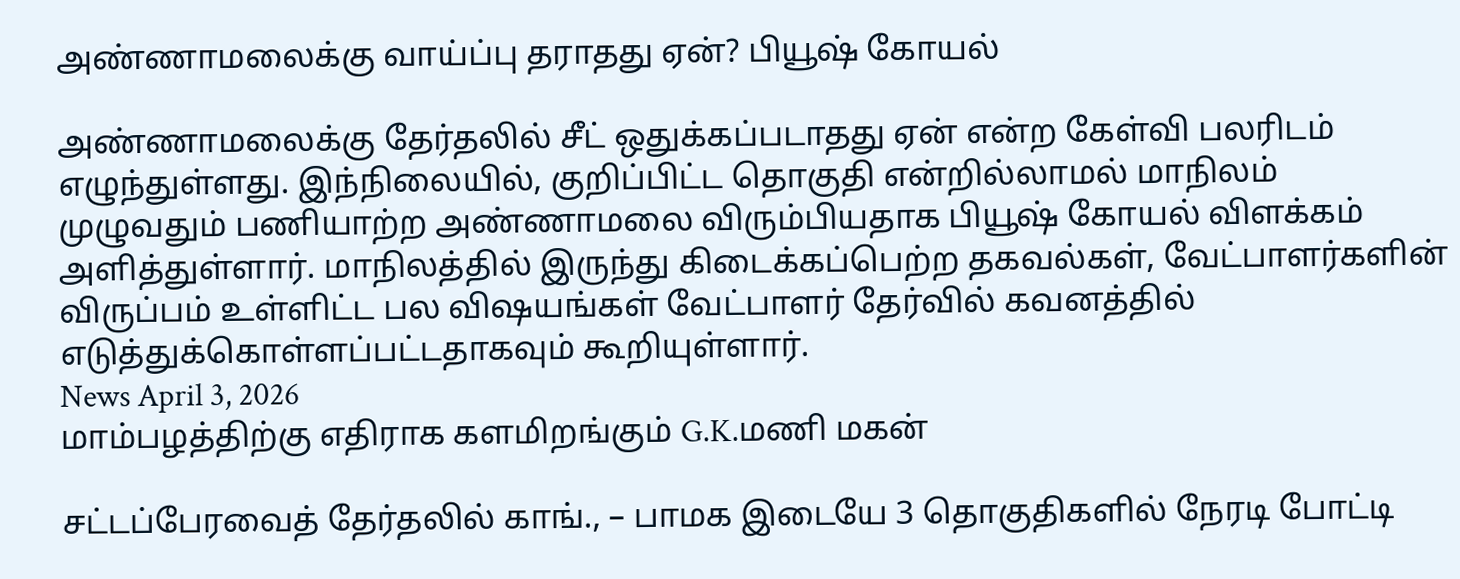அண்ணாமலைக்கு வாய்ப்பு தராதது ஏன்? பியூஷ் கோயல்

அண்ணாமலைக்கு தேர்தலில் சீட் ஒதுக்கப்படாதது ஏன் என்ற கேள்வி பலரிடம் எழுந்துள்ளது. இந்நிலையில், குறிப்பிட்ட தொகுதி என்றில்லாமல் மாநிலம் முழுவதும் பணியாற்ற அண்ணாமலை விரும்பியதாக பியூஷ் கோயல் விளக்கம் அளித்துள்ளார். மாநிலத்தில் இருந்து கிடைக்கப்பெற்ற தகவல்கள், வேட்பாளர்களின் விருப்பம் உள்ளிட்ட பல விஷயங்கள் வேட்பாளர் தேர்வில் கவனத்தில் எடுத்துக்கொள்ளப்பட்டதாகவும் கூறியுள்ளார்.
News April 3, 2026
மாம்பழத்திற்கு எதிராக களமிறங்கும் G.K.மணி மகன்

சட்டப்பேரவைத் தேர்தலில் காங்., – பாமக இடையே 3 தொகுதிகளில் நேரடி போட்டி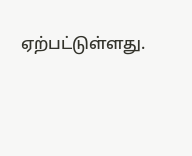ஏற்பட்டுள்ளது.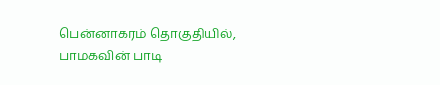பென்னாகரம் தொகுதியில், பாமகவின் பாடி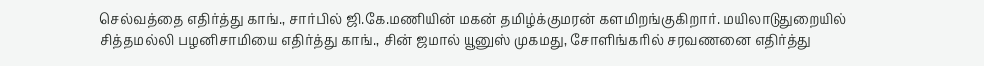செல்வத்தை எதிர்த்து காங்., சார்பில் ஜி.கே.மணியின் மகன் தமிழ்க்குமரன் களமிறங்குகிறார். மயிலாடுதுறையில் சித்தமல்லி பழனிசாமியை எதிர்த்து காங்., சின் ஜமால் யூனுஸ் முகமது, சோளிங்கரில் சரவணனை எதிர்த்து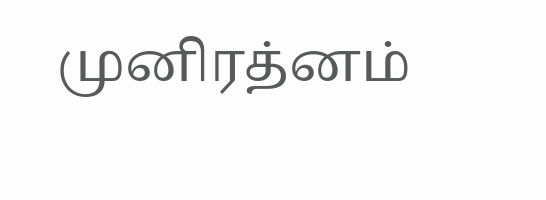முனிரத்னம்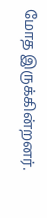மோத இருக்கின்றனர்.